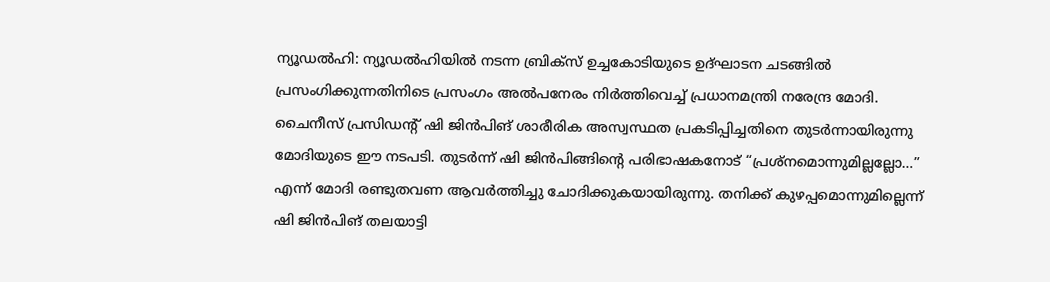ന്യൂഡൽഹി: ന്യൂഡൽഹിയിൽ നടന്ന ബ്രിക്സ് ഉച്ചകോടിയുടെ ഉദ്ഘാടന ചടങ്ങിൽ പ്രസംഗിക്കുന്നതിനിടെ പ്രസംഗം അൽപനേരം നിർത്തിവെച്ച് പ്രധാനമന്ത്രി നരേന്ദ്ര മോദി. ചൈനീസ് പ്രസിഡന്റ് ഷി ജിൻപിങ് ശാരീരിക അസ്വസ്ഥത പ്രകടിപ്പിച്ചതിനെ തുടർന്നായിരുന്നു മോദിയുടെ ഈ നടപടി. തുടർന്ന് ഷി ജിൻപിങ്ങിന്റെ പരിഭാഷകനോട് “പ്രശ്നമൊന്നുമില്ലല്ലോ…” എന്ന് മോദി രണ്ടുതവണ ആവർത്തിച്ചു ചോദിക്കുകയായിരുന്നു. തനിക്ക് കുഴപ്പമൊന്നുമില്ലെന്ന് ഷി ജിൻപിങ് തലയാട്ടി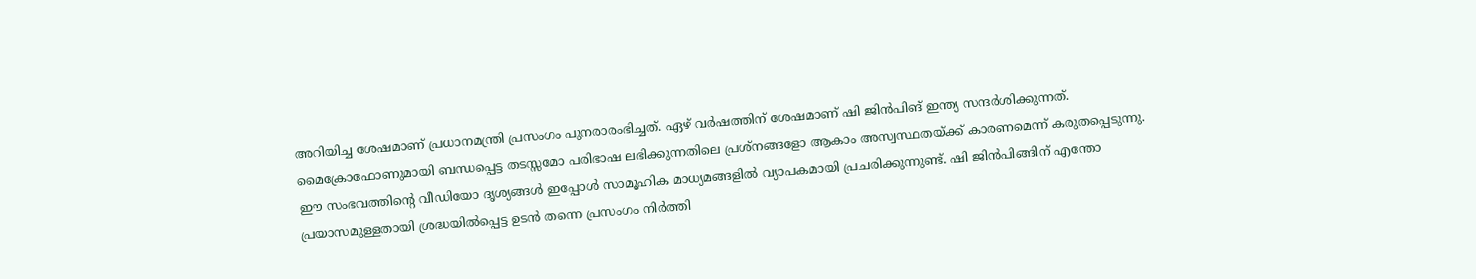അറിയിച്ച ശേഷമാണ് പ്രധാനമന്ത്രി പ്രസംഗം പുനരാരംഭിച്ചത്. ഏഴ് വർഷത്തിന് ശേഷമാണ് ഷി ജിൻപിങ് ഇന്ത്യ സന്ദർശിക്കുന്നത്.
മൈക്രോഫോണുമായി ബന്ധപ്പെട്ട തടസ്സമോ പരിഭാഷ ലഭിക്കുന്നതിലെ പ്രശ്നങ്ങളോ ആകാം അസ്വസ്ഥതയ്ക്ക് കാരണമെന്ന് കരുതപ്പെടുന്നു. ഈ സംഭവത്തിന്റെ വീഡിയോ ദൃശ്യങ്ങൾ ഇപ്പോൾ സാമൂഹിക മാധ്യമങ്ങളിൽ വ്യാപകമായി പ്രചരിക്കുന്നുണ്ട്. ഷി ജിൻപിങ്ങിന് എന്തോ പ്രയാസമുള്ളതായി ശ്രദ്ധയിൽപ്പെട്ട ഉടൻ തന്നെ പ്രസംഗം നിർത്തി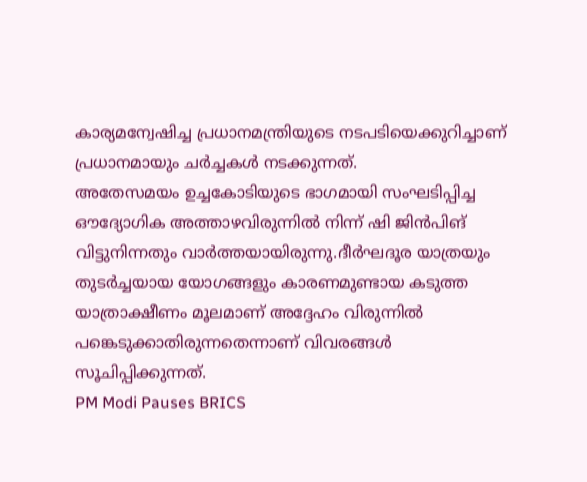കാര്യമന്വേഷിച്ച പ്രധാനമന്ത്രിയുടെ നടപടിയെക്കുറിച്ചാണ് പ്രധാനമായും ചർച്ചകൾ നടക്കുന്നത്.
അതേസമയം ഉച്ചകോടിയുടെ ഭാഗമായി സംഘടിപ്പിച്ച ഔദ്യോഗിക അത്താഴവിരുന്നിൽ നിന്ന് ഷി ജിൻപിങ് വിട്ടുനിന്നതും വാർത്തയായിരുന്നു.ദീർഘദൂര യാത്രയും തുടർച്ചയായ യോഗങ്ങളും കാരണമുണ്ടായ കടുത്ത യാത്രാക്ഷീണം മൂലമാണ് അദ്ദേഹം വിരുന്നിൽ പങ്കെടുക്കാതിരുന്നതെന്നാണ് വിവരങ്ങൾ സൂചിപ്പിക്കുന്നത്.
PM Modi Pauses BRICS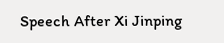Speech After Xi Jinping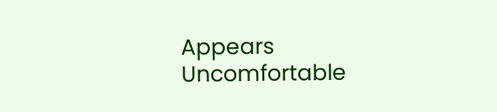Appears Uncomfortable